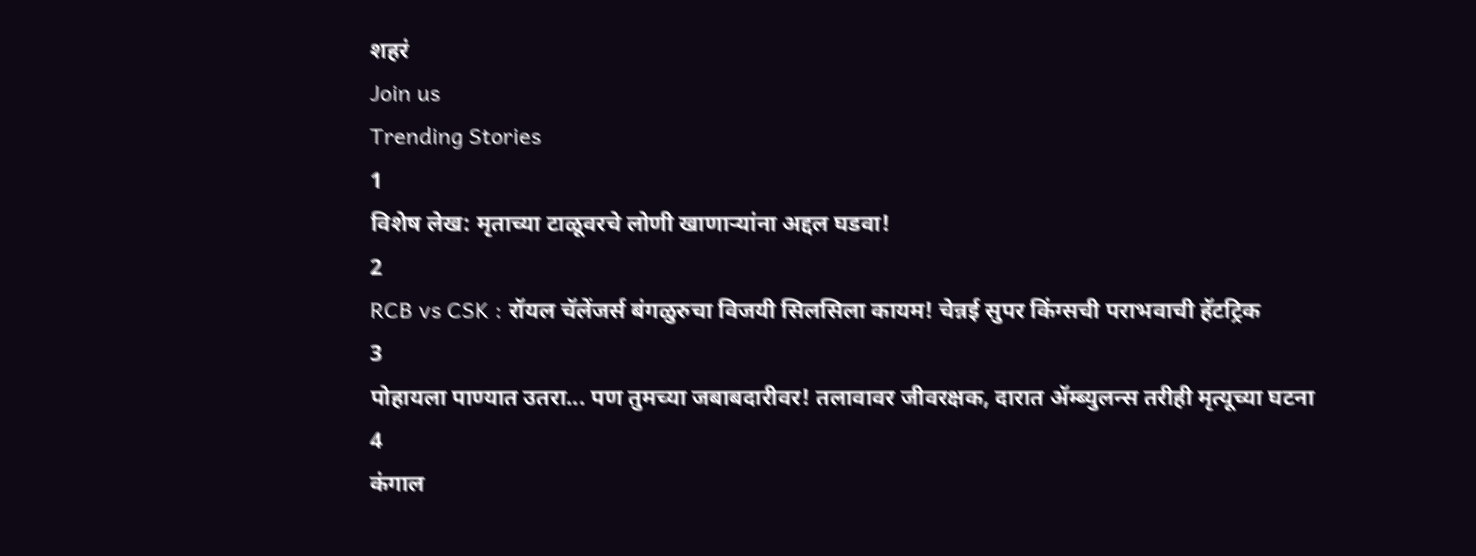शहरं
Join us
Trending Stories
1
विशेष लेख: मृताच्या टाळूवरचे लोणी खाणाऱ्यांना अद्दल घडवा!
2
RCB vs CSK : रॉयल चॅलेंजर्स बंगळुरुचा विजयी सिलसिला कायम! चेन्नई सुपर किंग्सची पराभवाची हॅटट्रिक
3
पोहायला पाण्यात उतरा... पण तुमच्या जबाबदारीवर! तलावावर जीवरक्षक, दारात ॲम्ब्युलन्स तरीही मृत्यूच्या घटना
4
कंगाल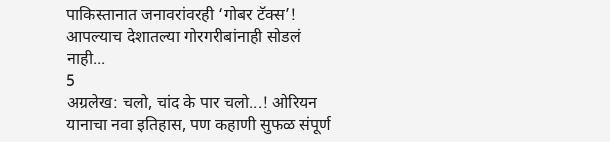पाकिस्तानात जनावरांवरही ‘गोबर टॅक्स’! आपल्याच देशातल्या गोरगरीबांनाही सोडलं नाही...
5
अग्रलेख: चलो, चांद के पार चलो...! ओरियन यानाचा नवा इतिहास, पण कहाणी सुफळ संपूर्ण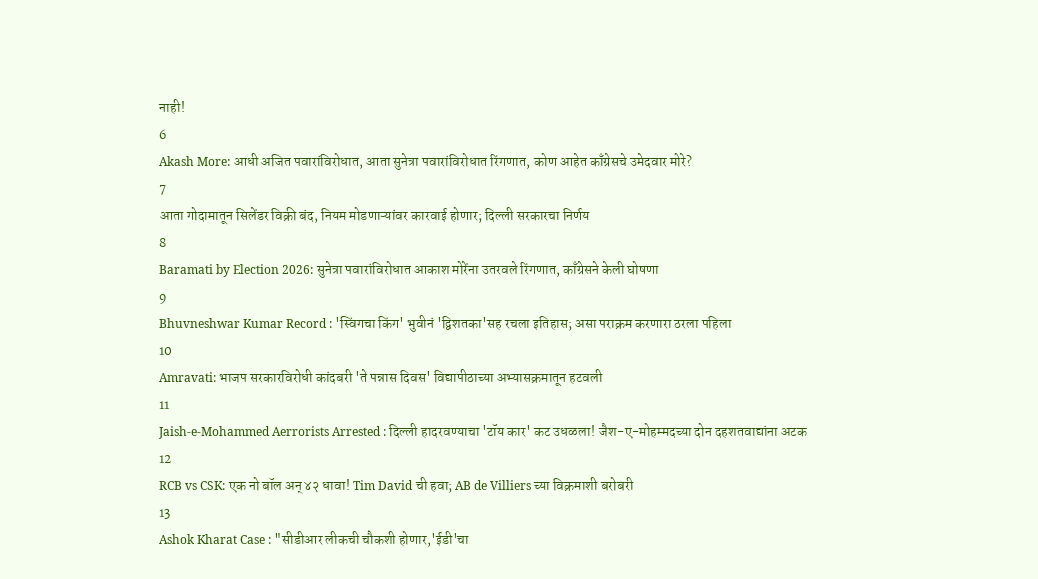नाही!
6
Akash More: आधी अजित पवारांविरोधात, आता सुनेत्रा पवारांविरोधात रिंगणात, कोण आहेत काँग्रेसचे उमेदवार मोरे?
7
आता गोदामातून सिलेंडर विक्री बंद, नियम मोडणाऱ्यांवर कारवाई होणार; दिल्ली सरकारचा निर्णय
8
Baramati by Election 2026: सुनेत्रा पवारांविरोधात आकाश मोरेंना उतरवले रिंगणात, काँग्रेसने केली घोषणा
9
Bhuvneshwar Kumar Record : 'स्विंगचा किंग' भुवीनं 'द्विशतका'सह रचला इतिहास; असा पराक्रम करणारा ठरला पहिला
10
Amravati: भाजप सरकारविरोधी कांदबरी 'ते पन्नास दिवस' विद्यापीठाच्या अभ्यासक्रमातून हटवली
11
Jaish-e-Mohammed Aerrorists Arrested : दिल्ली हादरवण्याचा 'टॉय कार' कट उधळला! जैश-ए-मोहम्मदच्या दोन दहशतवाद्यांना अटक
12
RCB vs CSK: एक नो बॉल अन् ४२ धावा! Tim David ची हवा; AB de Villiers च्या विक्रमाशी बरोबरी
13
Ashok Kharat Case : "सीडीआर लीकची चौकशी होणार,'ईडी'चा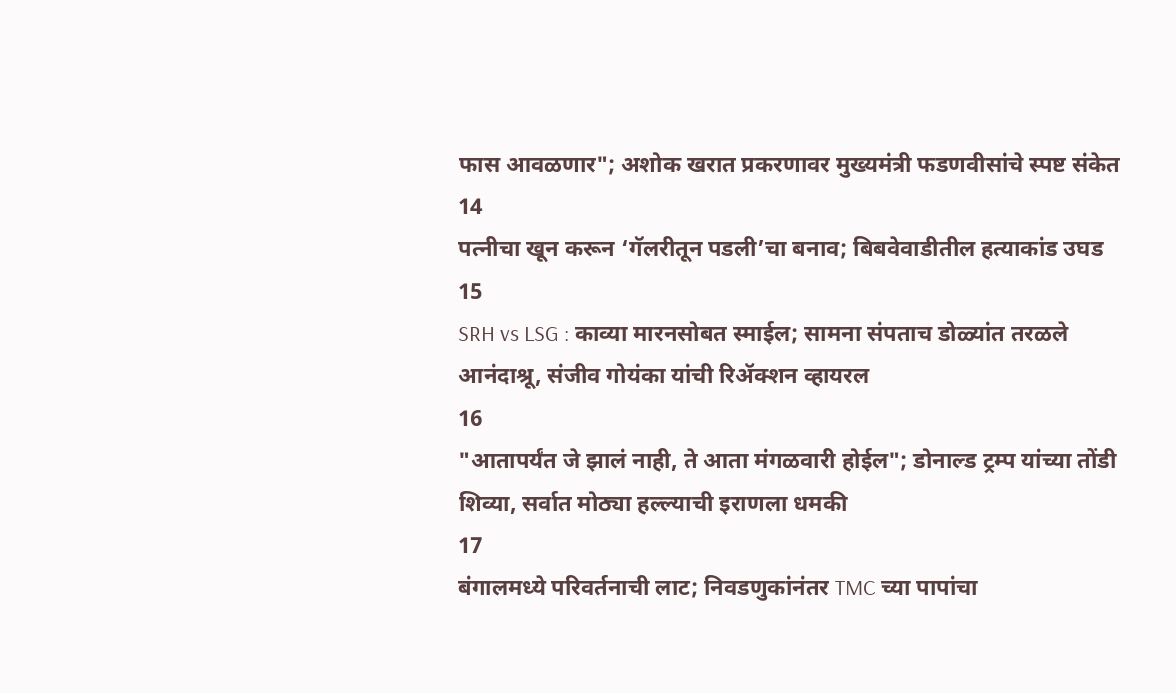फास आवळणार"; अशोक खरात प्रकरणावर मुख्यमंत्री फडणवीसांचे स्पष्ट संकेत
14
पत्नीचा खून करून ‘गॅलरीतून पडली’चा बनाव; बिबवेवाडीतील हत्याकांड उघड
15
SRH vs LSG : काव्या मारनसोबत स्माईल; सामना संपताच डोळ्यांत तरळले आनंदाश्रू, संजीव गोयंका यांची रिॲक्शन व्हायरल
16
"आतापर्यंत जे झालं नाही, ते आता मंगळवारी होईल"; डोनाल्ड ट्रम्प यांच्या तोंडी शिव्या, सर्वात मोठ्या हल्ल्याची इराणला धमकी
17
बंगालमध्ये परिवर्तनाची लाट; निवडणुकांनंतर TMC च्या पापांचा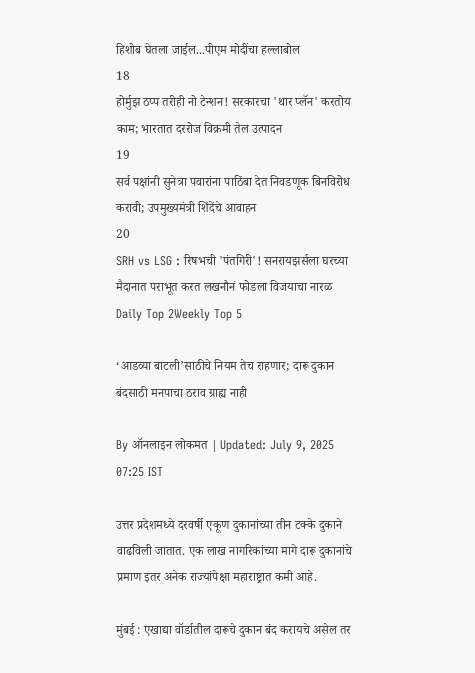हिशोब घेतला जाईल...पीएम मोदींचा हल्लाबोल
18
होर्मुझ ठप्प तरीही नो टेन्शन! सरकारचा 'थार प्लॅन' करतोय काम; भारतात दररोज विक्रमी तेल उत्पादन
19
सर्व पक्षांनी सुनेत्रा पवारांना पाठिंबा देत निवडणूक बिनविरोध करावी; उपमुख्यमंत्री शिंदेंचे आवाहन
20
SRH vs LSG : रिषभची 'पंतगिरी'! सनरायझर्सला घरच्या मैदानात पराभूत करत लखनौनं फोडला विजयाचा नारळ
Daily Top 2Weekly Top 5

‘आडव्या बाटली’साठीचे नियम तेच राहणार; दारू दुकान बंदसाठी मनपाचा ठराव ग्राह्य नाही

By ऑनलाइन लोकमत | Updated: July 9, 2025 07:25 IST

उत्तर प्रदेशमध्ये दरवर्षी एकूण दुकानांच्या तीन टक्के दुकाने वाढविली जातात. एक लाख नागरिकांच्या मागे दारू दुकानांचे प्रमाण इतर अनेक राज्यांपेक्षा महाराष्ट्रात कमी आहे.

मुंबई : एखाद्या वॉर्डातील दारूचे दुकान बंद करायचे असेल तर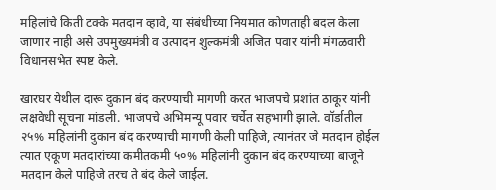महिलांचे किती टक्के मतदान व्हावे, या संबंधीच्या नियमात कोणताही बदल केला जाणार नाही असे उपमुख्यमंत्री व उत्पादन शुल्कमंत्री अजित पवार यांनी मंगळवारी विधानसभेत स्पष्ट केले.

खारघर येथील दारू दुकान बंद करण्याची मागणी करत भाजपचे प्रशांत ठाकूर यांनी लक्षवेधी सूचना मांडली. भाजपचे अभिमन्यू पवार चर्चेत सहभागी झाले. वॉर्डातील २५% महिलांनी दुकान बंद करण्याची मागणी केली पाहिजे, त्यानंतर जे मतदान होईल त्यात एकूण मतदारांच्या कमीतकमी ५०% महिलांनी दुकान बंद करण्याच्या बाजूने मतदान केले पाहिजे तरच ते बंद केले जाईल.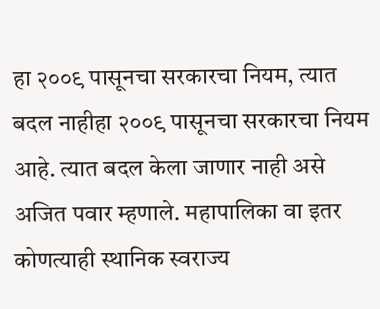हा २००९ पासूनचा सरकारचा नियम, त्यात बदल नाहीहा २००९ पासूनचा सरकारचा नियम आहे. त्यात बदल केला जाणार नाही असे अजित पवार म्हणाले. महापालिका वा इतर कोणत्याही स्थानिक स्वराज्य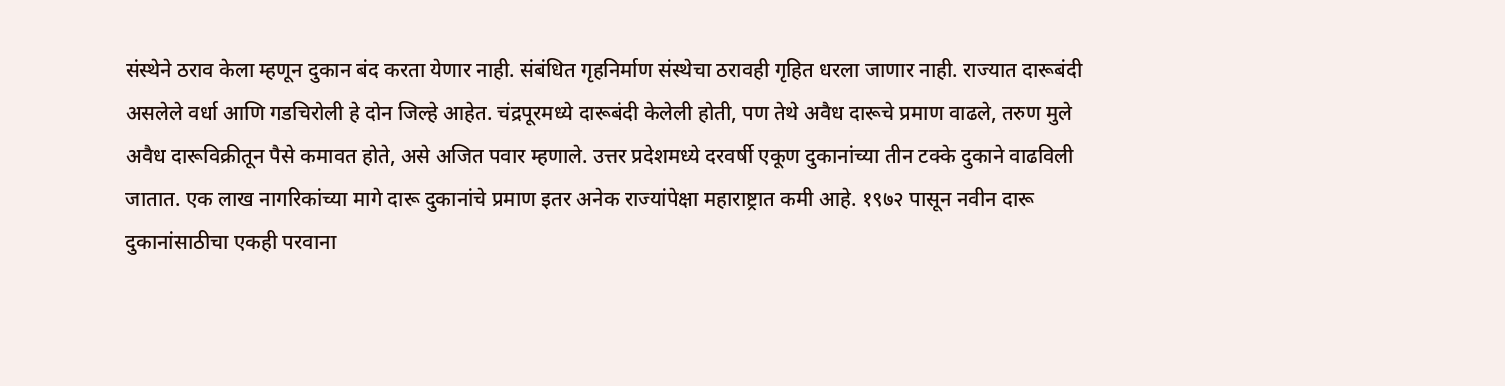संस्थेने ठराव केला म्हणून दुकान बंद करता येणार नाही. संबंधित गृहनिर्माण संस्थेचा ठरावही गृहित धरला जाणार नाही. राज्यात दारूबंदी असलेले वर्धा आणि गडचिरोली हे दोन जिल्हे आहेत. चंद्रपूरमध्ये दारूबंदी केलेली होती, पण तेथे अवैध दारूचे प्रमाण वाढले, तरुण मुले अवैध दारूविक्रीतून पैसे कमावत होते, असे अजित पवार म्हणाले. उत्तर प्रदेशमध्ये दरवर्षी एकूण दुकानांच्या तीन टक्के दुकाने वाढविली जातात. एक लाख नागरिकांच्या मागे दारू दुकानांचे प्रमाण इतर अनेक राज्यांपेक्षा महाराष्ट्रात कमी आहे. १९७२ पासून नवीन दारू दुकानांसाठीचा एकही परवाना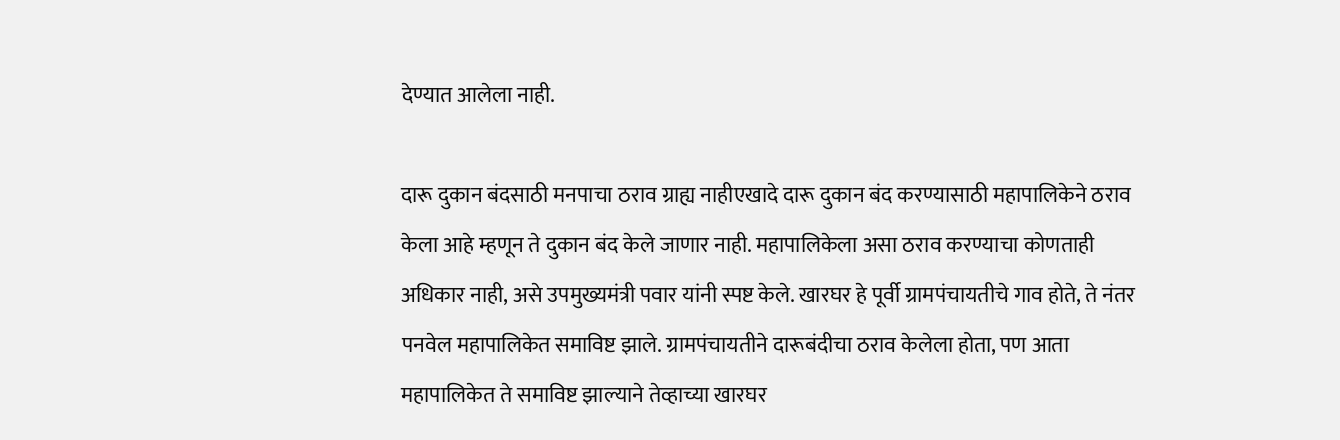देण्यात आलेला नाही.

दारू दुकान बंदसाठी मनपाचा ठराव ग्राह्य नाहीएखादे दारू दुकान बंद करण्यासाठी महापालिकेने ठराव केला आहे म्हणून ते दुकान बंद केले जाणार नाही. महापालिकेला असा ठराव करण्याचा कोणताही अधिकार नाही, असे उपमुख्यमंत्री पवार यांनी स्पष्ट केले. खारघर हे पूर्वी ग्रामपंचायतीचे गाव होते, ते नंतर पनवेल महापालिकेत समाविष्ट झाले. ग्रामपंचायतीने दारूबंदीचा ठराव केलेला होता, पण आता महापालिकेत ते समाविष्ट झाल्याने तेव्हाच्या खारघर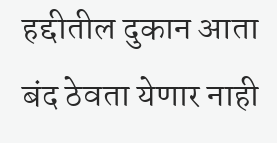हद्दीतील दुकान आता बंद ठेवता येणार नाही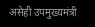असेही उपमुख्यमंत्री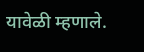यावेळी म्हणाले.